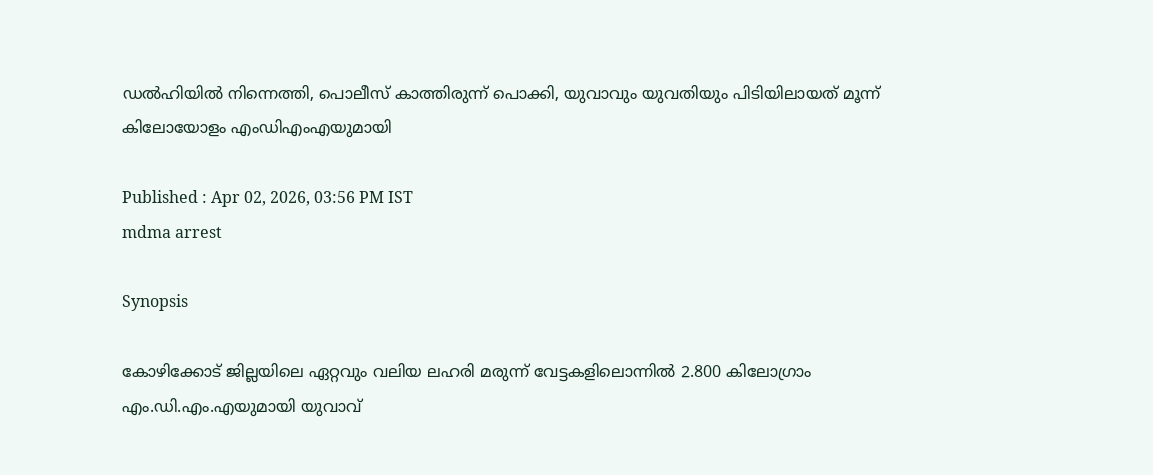ഡല്‍ഹിയില്‍ നിന്നെത്തി, പൊലീസ് കാത്തിരുന്ന് പൊക്കി, യുവാവും യുവതിയും പിടിയിലായത് മൂന്ന് കിലോയോളം എംഡിഎംഎയുമായി

Published : Apr 02, 2026, 03:56 PM IST
mdma arrest

Synopsis

കോഴിക്കോട് ജില്ലയിലെ ഏറ്റവും വലിയ ലഹരി മരുന്ന് വേട്ടകളിലൊന്നില്‍ 2.800 കിലോഗ്രാം എം.ഡി.എം.എയുമായി യുവാവ്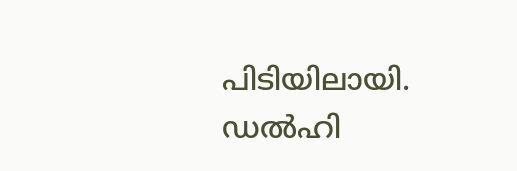പിടിയിലായി. ഡല്‍ഹി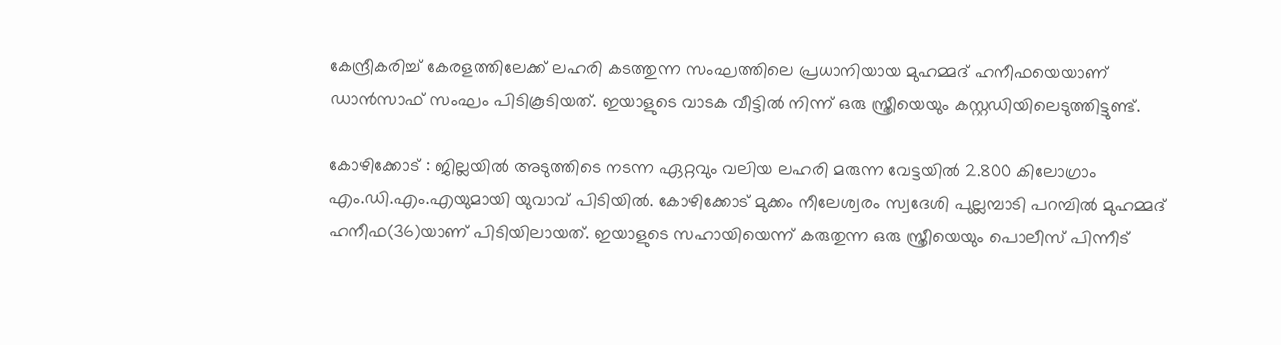കേന്ദ്രീകരിച്ച് കേരളത്തിലേക്ക് ലഹരി കടത്തുന്ന സംഘത്തിലെ പ്രധാനിയായ മുഹമ്മദ് ഹനീഫയെയാണ് ഡാന്‍സാഫ് സംഘം പിടികൂടിയത്. ഇയാളുടെ വാടക വീട്ടില്‍ നിന്ന് ഒരു സ്ത്രീയെയും കസ്റ്റഡിയിലെടുത്തിട്ടുണ്ട്.

കോഴിക്കോട് : ജില്ലയില്‍ അടുത്തിടെ നടന്ന ഏറ്റവും വലിയ ലഹരി മരുന്ന വേട്ടയില്‍ 2.800 കിലോഗ്രാം എം.ഡി.എം.എയുമായി യുവാവ് പിടിയില്‍. കോഴിക്കോട് മുക്കം നീലേശ്വരം സ്വദേശി പുല്ലമ്പാടി പറമ്പില്‍ മുഹമ്മദ് ഹനീഫ(36)യാണ് പിടിയിലായത്. ഇയാളുടെ സഹായിയെന്ന് കരുതുന്ന ഒരു സ്ത്രീയെയും പൊലീസ് പിന്നീട്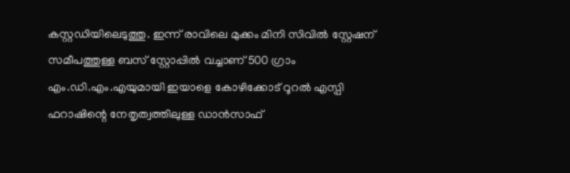കസ്റ്റഡിയിലെടുത്തു. ഇന്ന് രാവിലെ മുക്കം മിനി സിവില്‍ സ്റ്റേഷന് സമീപത്തുള്ള ബസ് സ്റ്റോപ്പില്‍ വച്ചാണ് 500 ഗ്രാം എം.ഡി.എം.എയുമായി ഇയാളെ കോഴിക്കോട് റൂറല്‍ എസ്പി ഫറാഷിന്റെ നേതൃത്വത്തിലുള്ള ഡാന്‍സാഫ്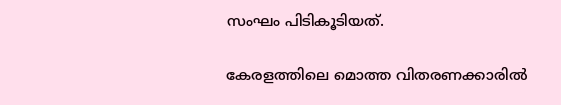സംഘം പിടികൂടിയത്.

കേരളത്തിലെ മൊത്ത വിതരണക്കാരില്‍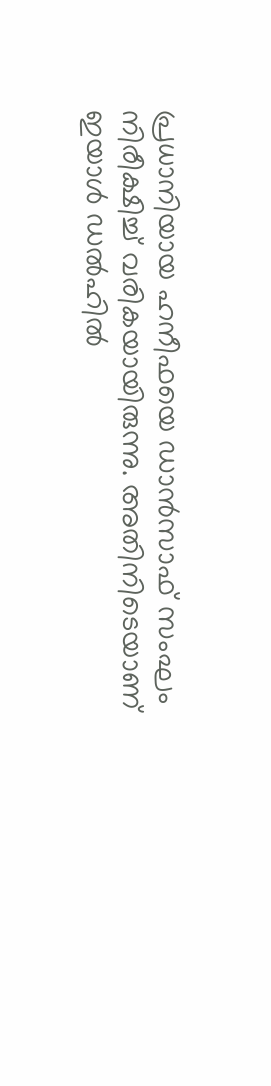പ്രധാനിയായ ഹനീഫയെ ഡാന്‍സാഫ് സംഘം നിരീക്ഷിച്ച് വരികയായിരുന്നു. അതിനിടെയാണ് ഇയാള്‍ ഡല്‍ഹില്‍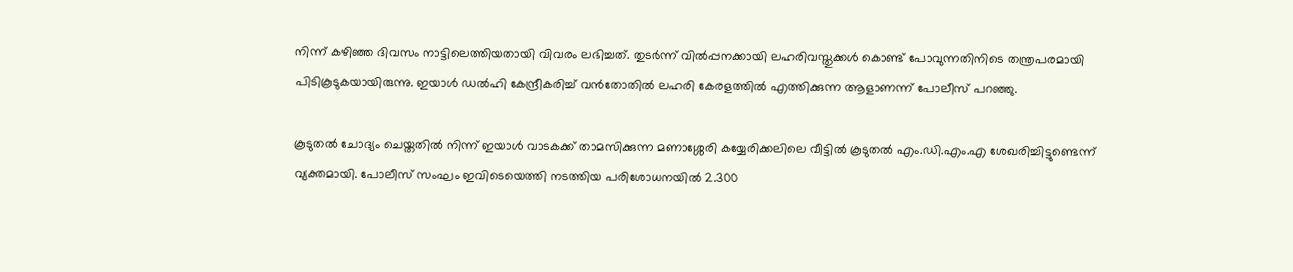നിന്ന് കഴിഞ്ഞ ദിവസം നാട്ടിലെത്തിയതായി വിവരം ലഭിച്ചത്. തുടര്‍ന്ന് വില്‍പ്പനക്കായി ലഹരിവസ്തുക്കള്‍ കൊണ്ട് പോവുന്നതിനിടെ തന്ത്രപരമായി പിടികൂടുകയായിരുന്നു. ഇയാള്‍ ഡല്‍ഹി കേന്ദ്രീകരിച്ച് വന്‍തോതില്‍ ലഹരി കേരളത്തില്‍ എത്തിക്കുന്ന ആളാണന്ന് പോലീസ് പറഞ്ഞു.

കൂടുതല്‍ ചോദ്യം ചെയ്തതില്‍ നിന്ന് ഇയാള്‍ വാടകക്ക് താമസിക്കുന്ന മണാശ്ശേരി കയ്യേരിക്കലിലെ വീട്ടില്‍ കൂടുതല്‍ എം.ഡി.എം.എ ശേഖരിച്ചിട്ടുണ്ടെന്ന് വ്യക്തമായി. പോലീസ് സംഘം ഇവിടെയെത്തി നടത്തിയ പരിശോധനയില്‍ 2.300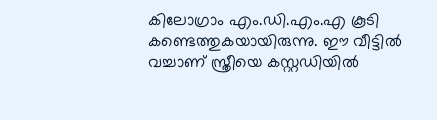കിലോഗ്രാം എം.ഡി.എം.എ കൂടി കണ്ടെത്തുകയായിരുന്നു. ഈ വീട്ടില്‍ വച്ചാണ് സ്ത്രീയെ കസ്റ്റഡിയില്‍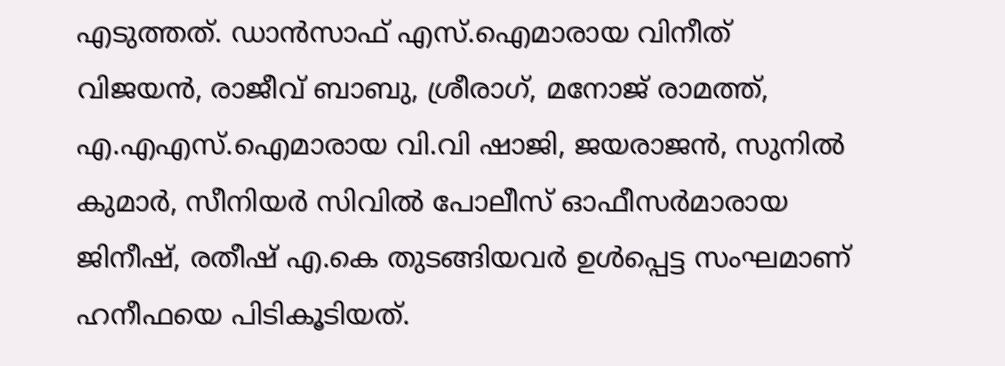എടുത്തത്. ഡാന്‍സാഫ് എസ്.ഐമാരായ വിനീത് വിജയന്‍, രാജീവ് ബാബു, ശ്രീരാഗ്, മനോജ് രാമത്ത്, എ.എഎസ്.ഐമാരായ വി.വി ഷാജി, ജയരാജന്‍, സുനില്‍ കുമാര്‍, സീനിയര്‍ സിവില്‍ പോലീസ് ഓഫീസര്‍മാരായ ജിനീഷ്, രതീഷ് എ.കെ തുടങ്ങിയവര്‍ ഉള്‍പ്പെട്ട സംഘമാണ് ഹനീഫയെ പിടികൂടിയത്.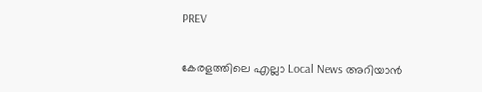PREV

കേരളത്തിലെ എല്ലാ Local News അറിയാൻ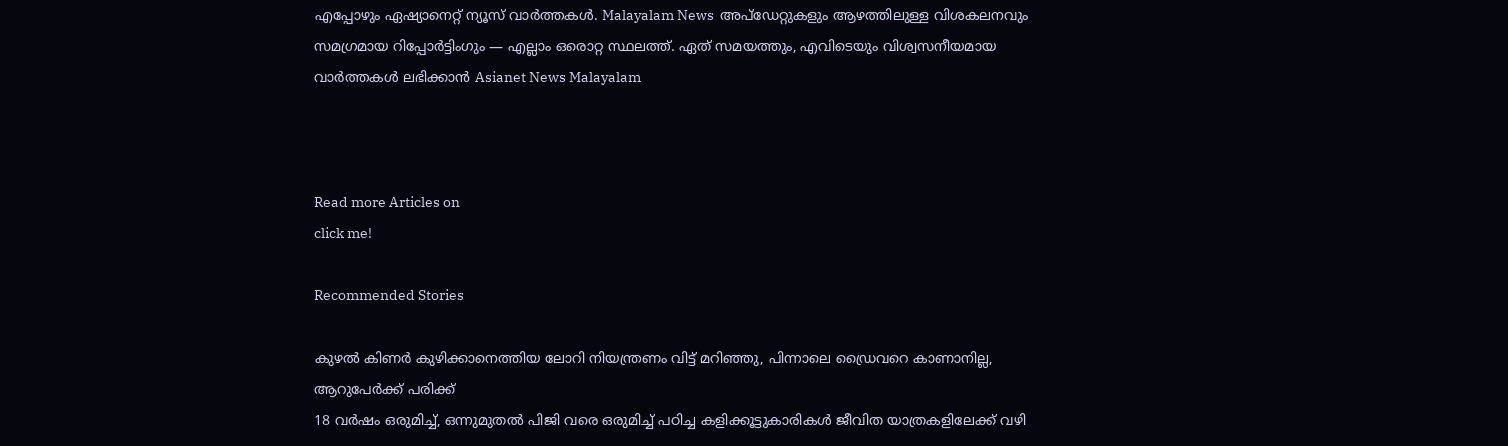എപ്പോഴും ഏഷ്യാനെറ്റ് ന്യൂസ് വാർത്തകൾ. Malayalam News  അപ്‌ഡേറ്റുകളും ആഴത്തിലുള്ള വിശകലനവും സമഗ്രമായ റിപ്പോർട്ടിംഗും — എല്ലാം ഒരൊറ്റ സ്ഥലത്ത്. ഏത് സമയത്തും, എവിടെയും വിശ്വസനീയമായ വാർത്തകൾ ലഭിക്കാൻ Asianet News Malayalam



Read more Articles on
click me!

Recommended Stories

കുഴല്‍ കിണര്‍ കുഴിക്കാനെത്തിയ ലോറി നിയന്ത്രണം വിട്ട് മറിഞ്ഞു, പിന്നാലെ ഡ്രൈവറെ കാണാനില്ല, ആറുപേർക്ക് പരിക്ക്
18 വര്‍ഷം ഒരുമിച്ച്, ഒന്നുമുതല്‍ പിജി വരെ ഒരുമിച്ച് പഠിച്ച കളിക്കൂട്ടുകാരികള്‍ ജീവിത യാത്രകളിലേക്ക് വഴി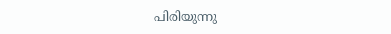പിരിയുന്നു